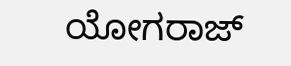ಯೋಗರಾಜ್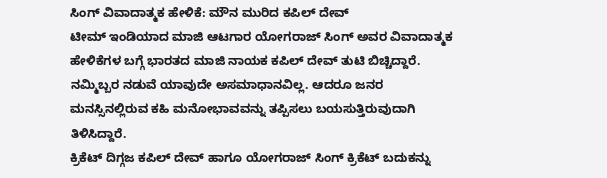ಸಿಂಗ್ ವಿವಾದಾತ್ಮಕ ಹೇಳಿಕೆ: ಮೌನ ಮುರಿದ ಕಪಿಲ್ ದೇವ್
ಟೀಮ್ ಇಂಡಿಯಾದ ಮಾಜಿ ಆಟಗಾರ ಯೋಗರಾಜ್ ಸಿಂಗ್ ಅವರ ವಿವಾದಾತ್ಮಕ ಹೇಳಿಕೆಗಳ ಬಗ್ಗೆ ಭಾರತದ ಮಾಜಿ ನಾಯಕ ಕಪಿಲ್ ದೇವ್ ತುಟಿ ಬಿಚ್ಚಿದ್ದಾರೆ. ನಮ್ಮಿಬ್ಬರ ನಡುವೆ ಯಾವುದೇ ಅಸಮಾಧಾನವಿಲ್ಲ. ಆದರೂ ಜನರ ಮನಸ್ಸಿನಲ್ಲಿರುವ ಕಹಿ ಮನೋಭಾವವನ್ನು ತಪ್ಪಿಸಲು ಬಯಸುತ್ತಿರುವುದಾಗಿ ತಿಳಿಸಿದ್ದಾರೆ.
ಕ್ರಿಕೆಟ್ ದಿಗ್ಗಜ ಕಪಿಲ್ ದೇವ್ ಹಾಗೂ ಯೋಗರಾಜ್ ಸಿಂಗ್ ಕ್ರಿಕೆಟ್ ಬದುಕನ್ನು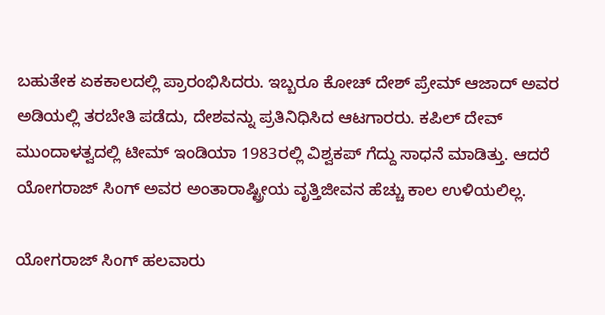ಬಹುತೇಕ ಏಕಕಾಲದಲ್ಲಿ ಪ್ರಾರಂಭಿಸಿದರು. ಇಬ್ಬರೂ ಕೋಚ್ ದೇಶ್ ಪ್ರೇಮ್ ಆಜಾದ್ ಅವರ ಅಡಿಯಲ್ಲಿ ತರಬೇತಿ ಪಡೆದು, ದೇಶವನ್ನು ಪ್ರತಿನಿಧಿಸಿದ ಆಟಗಾರರು. ಕಪಿಲ್ ದೇವ್ ಮುಂದಾಳತ್ವದಲ್ಲಿ ಟೀಮ್ ಇಂಡಿಯಾ 1983ರಲ್ಲಿ ವಿಶ್ವಕಪ್ ಗೆದ್ದು ಸಾಧನೆ ಮಾಡಿತ್ತು. ಆದರೆ ಯೋಗರಾಜ್ ಸಿಂಗ್ ಅವರ ಅಂತಾರಾಷ್ಟ್ರೀಯ ವೃತ್ತಿಜೀವನ ಹೆಚ್ಚು ಕಾಲ ಉಳಿಯಲಿಲ್ಲ.

ಯೋಗರಾಜ್ ಸಿಂಗ್ ಹಲವಾರು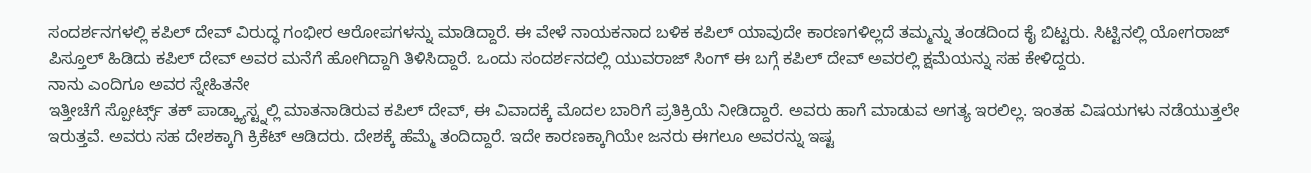ಸಂದರ್ಶನಗಳಲ್ಲಿ ಕಪಿಲ್ ದೇವ್ ವಿರುದ್ಧ ಗಂಭೀರ ಆರೋಪಗಳನ್ನು ಮಾಡಿದ್ದಾರೆ. ಈ ವೇಳೆ ನಾಯಕನಾದ ಬಳಿಕ ಕಪಿಲ್ ಯಾವುದೇ ಕಾರಣಗಳಿಲ್ಲದೆ ತಮ್ಮನ್ನು ತಂಡದಿಂದ ಕೈ ಬಿಟ್ಟರು. ಸಿಟ್ಟಿನಲ್ಲಿ ಯೋಗರಾಜ್ ಪಿಸ್ತೂಲ್ ಹಿಡಿದು ಕಪಿಲ್ ದೇವ್ ಅವರ ಮನೆಗೆ ಹೋಗಿದ್ದಾಗಿ ತಿಳಿಸಿದ್ದಾರೆ. ಒಂದು ಸಂದರ್ಶನದಲ್ಲಿ ಯುವರಾಜ್ ಸಿಂಗ್ ಈ ಬಗ್ಗೆ ಕಪಿಲ್ ದೇವ್ ಅವರಲ್ಲಿ ಕ್ಷಮೆಯನ್ನು ಸಹ ಕೇಳಿದ್ದರು.
ನಾನು ಎಂದಿಗೂ ಅವರ ಸ್ನೇಹಿತನೇ
ಇತ್ತೀಚೆಗೆ ಸ್ಪೋರ್ಟ್ಸ್ ತಕ್ ಪಾಡ್ಕ್ಯಾಸ್ಟ್ನಲ್ಲಿ ಮಾತನಾಡಿರುವ ಕಪಿಲ್ ದೇವ್, ಈ ವಿವಾದಕ್ಕೆ ಮೊದಲ ಬಾರಿಗೆ ಪ್ರತಿಕ್ರಿಯೆ ನೀಡಿದ್ದಾರೆ. ಅವರು ಹಾಗೆ ಮಾಡುವ ಅಗತ್ಯ ಇರಲಿಲ್ಲ. ಇಂತಹ ವಿಷಯಗಳು ನಡೆಯುತ್ತಲೇ ಇರುತ್ತವೆ. ಅವರು ಸಹ ದೇಶಕ್ಕಾಗಿ ಕ್ರಿಕೆಟ್ ಆಡಿದರು. ದೇಶಕ್ಕೆ ಹೆಮ್ಮೆ ತಂದಿದ್ದಾರೆ. ಇದೇ ಕಾರಣಕ್ಕಾಗಿಯೇ ಜನರು ಈಗಲೂ ಅವರನ್ನು ಇಷ್ಟ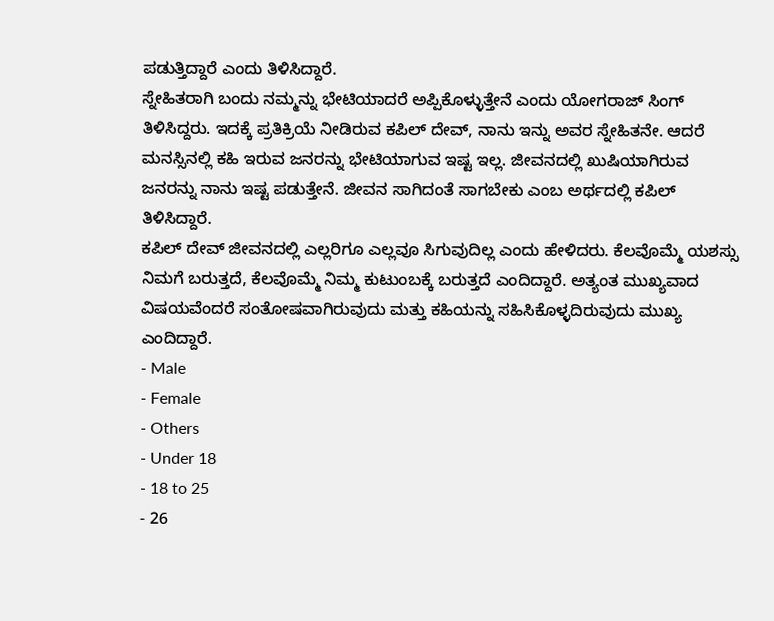ಪಡುತ್ತಿದ್ದಾರೆ ಎಂದು ತಿಳಿಸಿದ್ದಾರೆ.
ಸ್ನೇಹಿತರಾಗಿ ಬಂದು ನಮ್ಮನ್ನು ಭೇಟಿಯಾದರೆ ಅಪ್ಪಿಕೊಳ್ಳುತ್ತೇನೆ ಎಂದು ಯೋಗರಾಜ್ ಸಿಂಗ್ ತಿಳಿಸಿದ್ದರು. ಇದಕ್ಕೆ ಪ್ರತಿಕ್ರಿಯೆ ನೀಡಿರುವ ಕಪಿಲ್ ದೇವ್, ನಾನು ಇನ್ನು ಅವರ ಸ್ನೇಹಿತನೇ. ಆದರೆ ಮನಸ್ಸಿನಲ್ಲಿ ಕಹಿ ಇರುವ ಜನರನ್ನು ಭೇಟಿಯಾಗುವ ಇಷ್ಟ ಇಲ್ಲ. ಜೀವನದಲ್ಲಿ ಖುಷಿಯಾಗಿರುವ ಜನರನ್ನು ನಾನು ಇಷ್ಟ ಪಡುತ್ತೇನೆ. ಜೀವನ ಸಾಗಿದಂತೆ ಸಾಗಬೇಕು ಎಂಬ ಅರ್ಥದಲ್ಲಿ ಕಪಿಲ್ ತಿಳಿಸಿದ್ದಾರೆ.
ಕಪಿಲ್ ದೇವ್ ಜೀವನದಲ್ಲಿ ಎಲ್ಲರಿಗೂ ಎಲ್ಲವೂ ಸಿಗುವುದಿಲ್ಲ ಎಂದು ಹೇಳಿದರು. ಕೆಲವೊಮ್ಮೆ ಯಶಸ್ಸು ನಿಮಗೆ ಬರುತ್ತದೆ, ಕೆಲವೊಮ್ಮೆ ನಿಮ್ಮ ಕುಟುಂಬಕ್ಕೆ ಬರುತ್ತದೆ ಎಂದಿದ್ದಾರೆ. ಅತ್ಯಂತ ಮುಖ್ಯವಾದ ವಿಷಯವೆಂದರೆ ಸಂತೋಷವಾಗಿರುವುದು ಮತ್ತು ಕಹಿಯನ್ನು ಸಹಿಸಿಕೊಳ್ಳದಿರುವುದು ಮುಖ್ಯ ಎಂದಿದ್ದಾರೆ.
- Male
- Female
- Others
- Under 18
- 18 to 25
- 26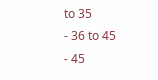to 35
- 36 to 45
- 45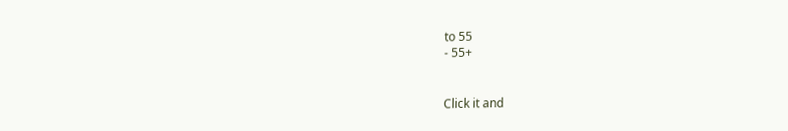to 55
- 55+


Click it and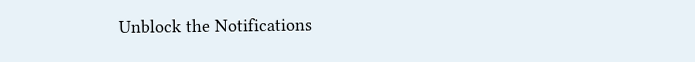Unblock the Notifications